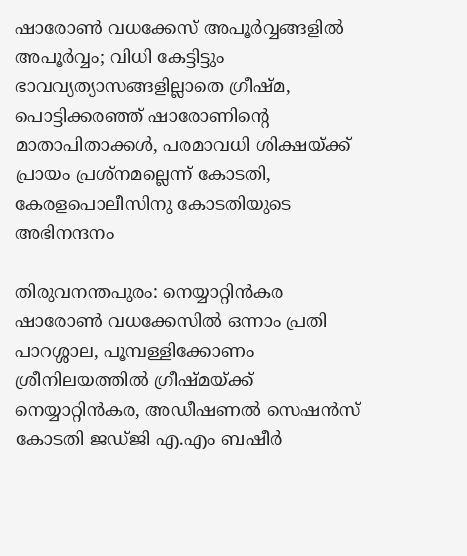ഷാരോണ്‍ വധക്കേസ് അപൂര്‍വ്വങ്ങളില്‍ അപൂര്‍വ്വം; വിധി കേട്ടിട്ടും ഭാവവ്യത്യാസങ്ങളില്ലാതെ ഗ്രീഷ്മ, പൊട്ടിക്കരഞ്ഞ് ഷാരോണിന്റെ മാതാപിതാക്കള്‍, പരമാവധി ശിക്ഷയ്ക്ക് പ്രായം പ്രശ്‌നമല്ലെന്ന് കോടതി, കേരളപൊലീസിനു കോടതിയുടെ അഭിനന്ദനം

തിരുവനന്തപുരം: നെയ്യാറ്റിന്‍കര ഷാരോണ്‍ വധക്കേസില്‍ ഒന്നാം പ്രതി പാറശ്ശാല, പൂമ്പള്ളിക്കോണം ശ്രീനിലയത്തില്‍ ഗ്രീഷ്മയ്ക്ക് നെയ്യാറ്റിന്‍കര, അഡീഷണല്‍ സെഷന്‍സ് കോടതി ജഡ്ജി എ.എം ബഷീര്‍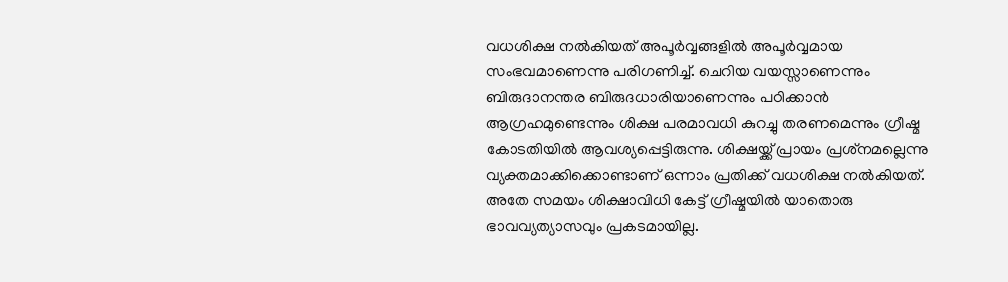വധശിക്ഷ നല്‍കിയത് അപൂര്‍വ്വങ്ങളില്‍ അപൂര്‍വ്വമായ സംഭവമാണെന്നു പരിഗണിച്ച്. ചെറിയ വയസ്സാണെന്നും ബിരുദാനന്തര ബിരുദധാരിയാണെന്നും പഠിക്കാന്‍ ആഗ്രഹമുണ്ടെന്നും ശിക്ഷ പരമാവധി കുറച്ചു തരണമെന്നും ഗ്രീഷ്മ കോടതിയില്‍ ആവശ്യപ്പെട്ടിരുന്നു. ശിക്ഷയ്ക്ക് പ്രായം പ്രശ്‌നമല്ലെന്നു വ്യക്തമാക്കിക്കൊണ്ടാണ് ഒന്നാം പ്രതിക്ക് വധശിക്ഷ നല്‍കിയത്.
അതേ സമയം ശിക്ഷാവിധി കേട്ട് ഗ്രീഷ്മയില്‍ യാതൊരു ഭാവവ്യത്യാസവും പ്രകടമായില്ല.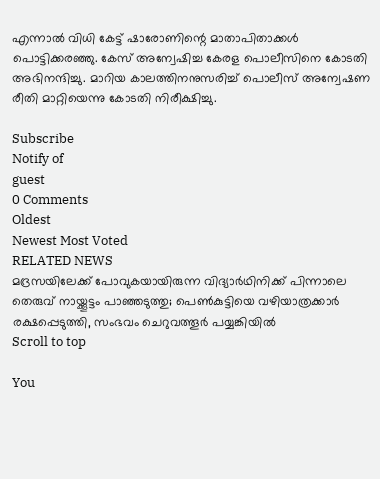എന്നാല്‍ വിധി കേട്ട് ഷാരോണിന്റെ മാതാപിതാക്കള്‍ പൊട്ടിക്കരഞ്ഞു. കേസ് അന്വേഷിച്ച കേരള പൊലീസിനെ കോടതി അഭിനന്ദിച്ചു. മാറിയ കാലത്തിനനുസരിച്ച് പൊലീസ് അന്വേഷണ രീതി മാറ്റിയെന്നു കോടതി നിരീക്ഷിച്ചു.

Subscribe
Notify of
guest
0 Comments
Oldest
Newest Most Voted
RELATED NEWS
മദ്രസയിലേക്ക് പോവുകയായിരുന്ന വിദ്യാര്‍ഥിനിക്ക് പിന്നാലെ തെരുവ് നായ്ക്കൂട്ടം പാഞ്ഞടുത്തു; പെണ്‍കുട്ടിയെ വഴിയാത്രക്കാര്‍ രക്ഷപ്പെടുത്തി, സംഭവം ചെറുവത്തൂര്‍ പയ്യങ്കിയില്‍
Scroll to top

You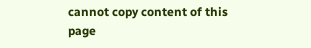cannot copy content of this page